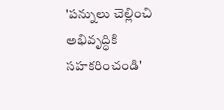'పన్నులు చెల్లించి అభివృద్ధికి సహకరించండి'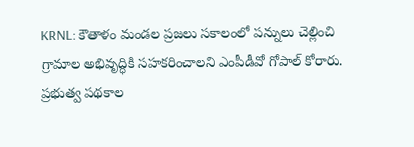KRNL: కౌతాళం మండల ప్రజలు సకాలంలో పన్నులు చెల్లించి గ్రామాల అభివృద్ధికి సహకరించాలని ఎంపీడీవో గోపాల్ కోరారు. ప్రభుత్వ పథకాల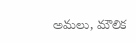అమలు, మౌలిక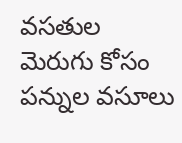వసతుల మెరుగు కోసం పన్నుల వసూలు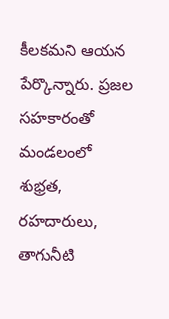కీలకమని ఆయన పేర్కొన్నారు. ప్రజల సహకారంతో మండలంలో శుభ్రత, రహదారులు, తాగునీటి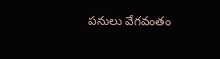పనులు వేగవంతం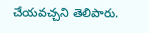చేయవచ్చని తెలిపారు.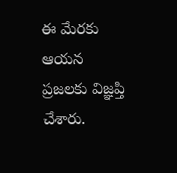ఈ మేరకు ఆయన ప్రజలకు విజ్ఞప్తి చేశారు.